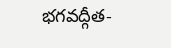భగవద్గీత-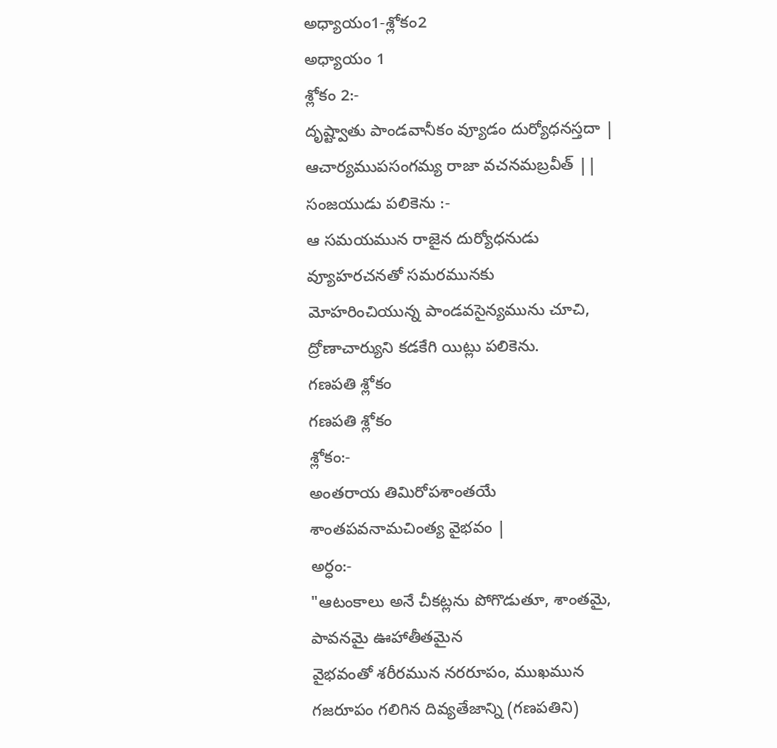అధ్యాయం1-శ్లోకం2
అధ్యాయం 1
శ్లోకం 2:-
దృష్ట్వాతు పాండవానీకం వ్యూడం దుర్యోధనస్తదా |
ఆచార్యముపసంగమ్య రాజా వచనమబ్రవీత్ ||
సంజయుడు పలికెను :-
ఆ సమయమున రాజైన దుర్యోధనుడు వ్యూహరచనతో సమరమునకు
మోహరించియున్న పాండవసైన్యమును చూచి, ద్రోణాచార్యుని కడకేగి యిట్లు పలికెను.
గణపతి శ్లోకం
గణపతి శ్లోకం
శ్లోకం:-
అంతరాయ తిమిరోపశాంతయే శాంతపవనామచింత్య వైభవం |
అర్ధం:-
"ఆటంకాలు అనే చీకట్లను పోగొడుతూ, శాంతమై, పావనమై ఊహాతీతమైన
వైభవంతో శరీరమున నరరూపం, ముఖమున గజరూపం గలిగిన దివ్యతేజాన్ని (గణపతిని)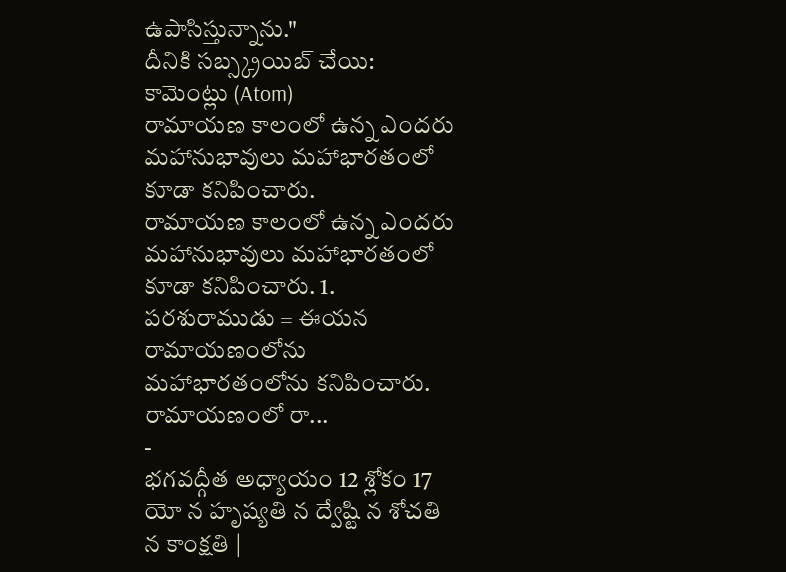ఉపాసిస్తున్నాను."
దీనికి సబ్స్క్రయిబ్ చేయి:
కామెంట్లు (Atom)
రామాయణ కాలంలో ఉన్న ఎందరు మహానుభావులు మహాభారతంలో కూడా కనిపించారు.
రామాయణ కాలంలో ఉన్న ఎందరు మహానుభావులు మహాభారతంలో కూడా కనిపించారు. 1. పరశురాముడు = ఈయన రామాయణంలోను మహాభారతంలోను కనిపించారు. రామాయణంలో రా...
-
భగవద్గీత అధ్యాయం 12 శ్లోకం 17 యో న హృష్యతి న ద్వేష్టి న శోచతి న కాంక్షతి |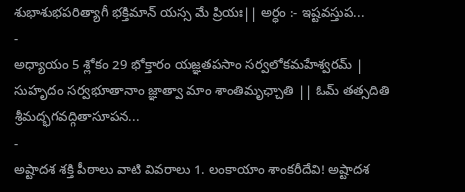శుభాశుభపరిత్యాగీ భక్తిమాన్ యస్స మే ప్రియః|| అర్ధం :- ఇష్టవస్తుప...
-
అధ్యాయం 5 శ్లోకం 29 భోక్తారం యజ్ఞతపసాం సర్వలోకమహేశ్వరమ్ | సుహృదం సర్వభూతానాం జ్ఞాత్వా మాం శాంతిమృఛ్చాతి || ఓమ్ తత్సదితి శ్రీమద్భగవద్గితాసూపన...
-
అష్టాదశ శక్తి పీఠాలు వాటి వివరాలు 1. లంకాయాం శాంకరీదేవి! అష్టాదశ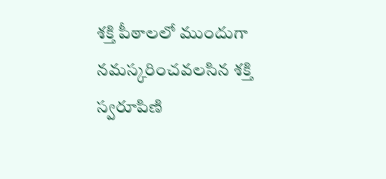శక్తి పీఠాలలో ముందుగా నమస్కరించవలసిన శక్తి స్వరూపిణి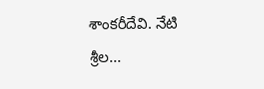శాంకరీదేవి. నేటి శ్రీల...